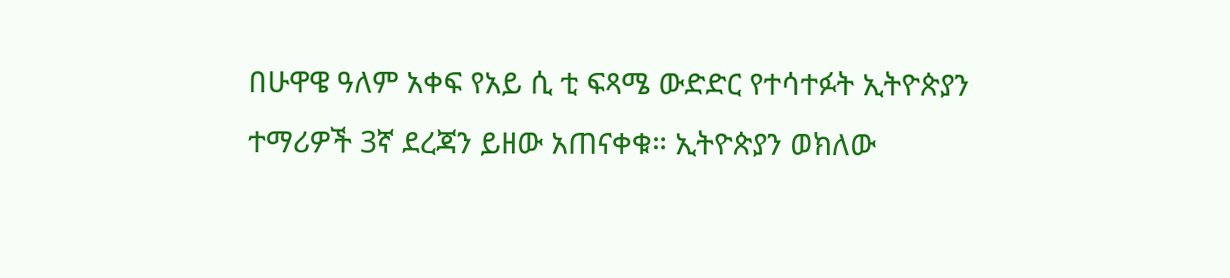በሁዋዌ ዓለም አቀፍ የአይ ሲ ቲ ፍጻሜ ውድድር የተሳተፉት ኢትዮጵያን ተማሪዎች 3ኛ ደረጃን ይዘው አጠናቀቁ። ኢትዮጵያን ወክለው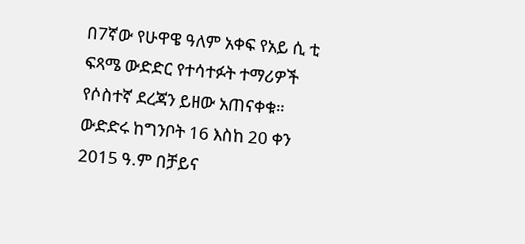በ7ኛው የሁዋዌ ዓለም አቀፍ የአይ ሲ ቲ ፍጻሜ ውድድር የተሳተፉት ተማሪዎች የሶስተኛ ደረጃን ይዘው አጠናቀቁ። ውድድሩ ከግንቦት 16 እስከ 20 ቀን 2015 ዓ.ም በቻይና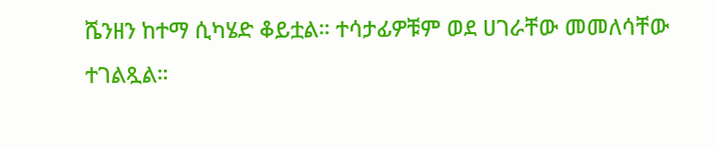ሼንዘን ከተማ ሲካሄድ ቆይቷል። ተሳታፊዎቹም ወደ ሀገራቸው መመለሳቸው ተገልጿል።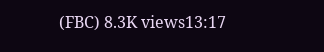(FBC) 8.3K views13:17